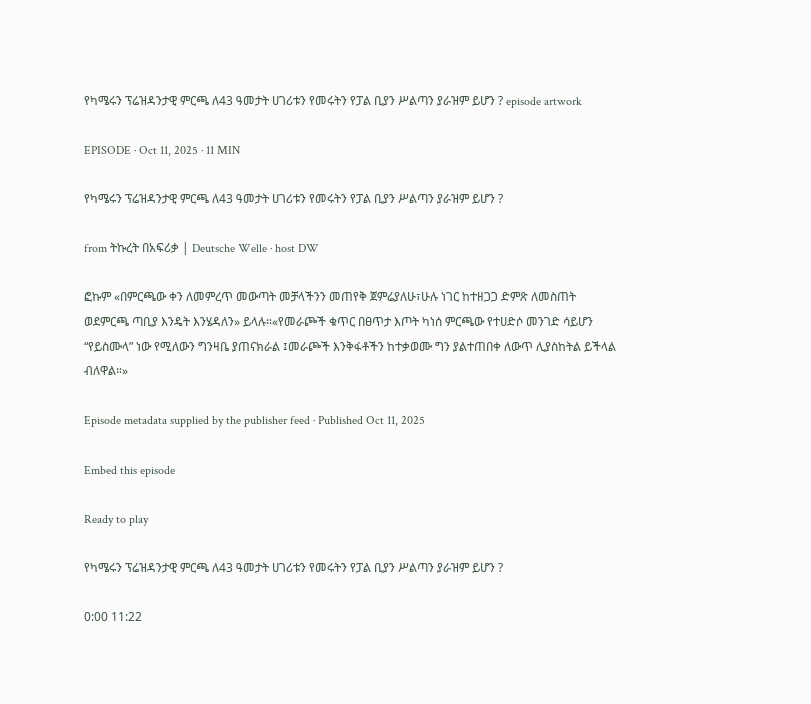የካሜሩን ፕሬዝዳንታዊ ምርጫ ለ43 ዓመታት ሀገሪቱን የመሩትን የፓል ቢያን ሥልጣን ያራዝም ይሆን ? episode artwork

EPISODE · Oct 11, 2025 · 11 MIN

የካሜሩን ፕሬዝዳንታዊ ምርጫ ለ43 ዓመታት ሀገሪቱን የመሩትን የፓል ቢያን ሥልጣን ያራዝም ይሆን ?

from ትኩረት በአፍሪቃ | Deutsche Welle · host DW

ፎኩም «በምርጫው ቀን ለመምረጥ መውጣት መቻላችንን መጠየቅ ጀምሬያለሁ፣ሁሉ ነገር ከተዘጋጋ ድምጽ ለመስጠት ወደምርጫ ጣቢያ እንዴት እንሄዳለን» ይላሉ።«የመራጮች ቁጥር በፀጥታ እጦት ካነሰ ምርጫው የተሀድሶ መንገድ ሳይሆን “የይስሙላ” ነው የሚለውን ግንዛቤ ያጠናክራል ፤መራጮች እንቅፋቶችን ከተቃወሙ ግን ያልተጠበቀ ለውጥ ሊያስከትል ይችላል ብለዋል።»

Episode metadata supplied by the publisher feed · Published Oct 11, 2025

Embed this episode

Ready to play

የካሜሩን ፕሬዝዳንታዊ ምርጫ ለ43 ዓመታት ሀገሪቱን የመሩትን የፓል ቢያን ሥልጣን ያራዝም ይሆን ?

0:00 11:22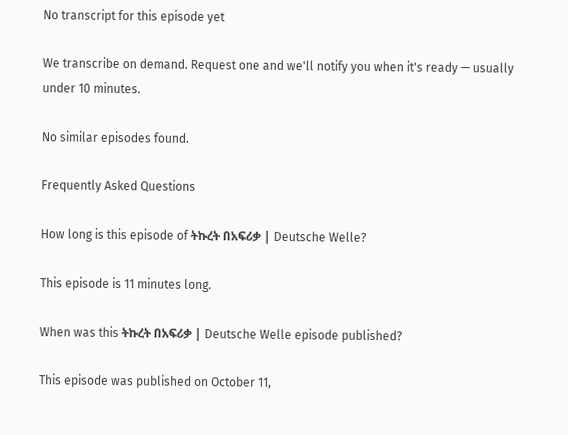No transcript for this episode yet

We transcribe on demand. Request one and we'll notify you when it's ready — usually under 10 minutes.

No similar episodes found.

Frequently Asked Questions

How long is this episode of ትኩረት በአፍሪቃ | Deutsche Welle?

This episode is 11 minutes long.

When was this ትኩረት በአፍሪቃ | Deutsche Welle episode published?

This episode was published on October 11,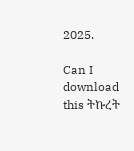2025.

Can I download this ትኩረት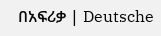በአፍሪቃ | Deutsche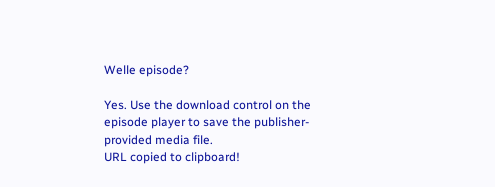Welle episode?

Yes. Use the download control on the episode player to save the publisher-provided media file.
URL copied to clipboard!